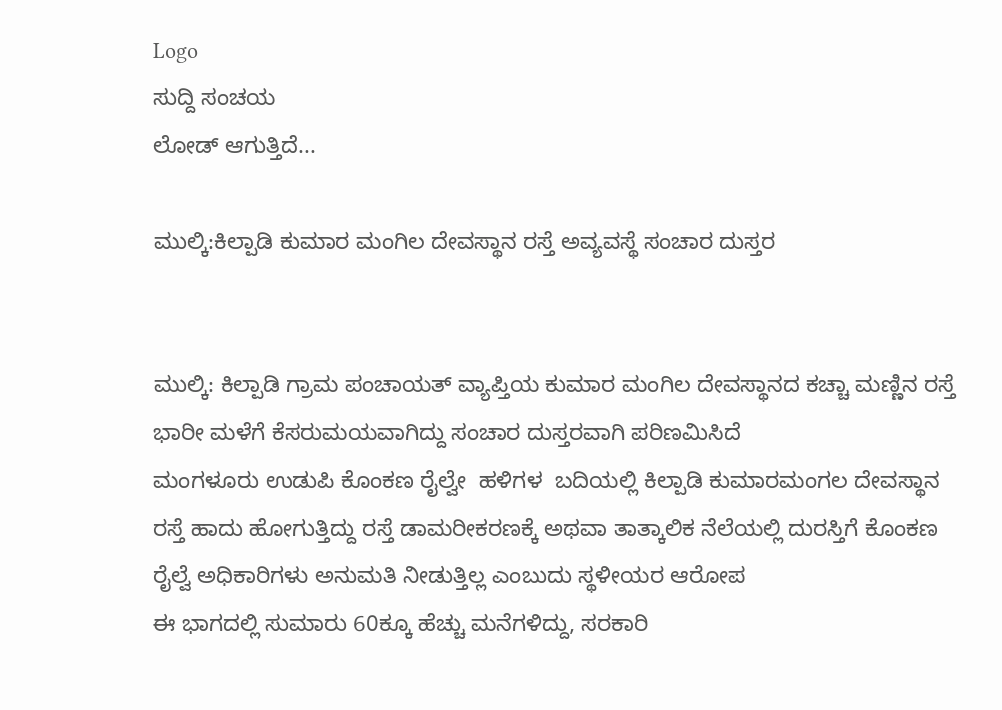Logo
ಸುದ್ದಿ ಸಂಚಯ
ಲೋಡ್ ಆಗುತ್ತಿದೆ...

ಮುಲ್ಕಿ:ಕಿಲ್ಪಾಡಿ ಕುಮಾರ ಮಂಗಿಲ ದೇವಸ್ಥಾನ ರಸ್ತೆ ಅವ್ಯವಸ್ಥೆ ಸಂಚಾರ ದುಸ್ತರ


ಮುಲ್ಕಿ: ಕಿಲ್ಪಾಡಿ ಗ್ರಾಮ ಪಂಚಾಯತ್ ವ್ಯಾಪ್ತಿಯ ಕುಮಾರ ಮಂಗಿಲ ದೇವಸ್ಥಾನದ ಕಚ್ಚಾ ಮಣ್ಣಿನ ರಸ್ತೆ ಭಾರೀ ಮಳೆಗೆ ಕೆಸರುಮಯವಾಗಿದ್ದು ಸಂಚಾರ ದುಸ್ತರವಾಗಿ ಪರಿಣಮಿಸಿದೆ
ಮಂಗಳೂರು ಉಡುಪಿ ಕೊಂಕಣ ರೈಲ್ವೇ  ಹಳಿಗಳ  ಬದಿಯಲ್ಲಿ ಕಿಲ್ಪಾಡಿ ಕುಮಾರಮಂಗಲ ದೇವಸ್ಥಾನ ರಸ್ತೆ ಹಾದು ಹೋಗುತ್ತಿದ್ದು ರಸ್ತೆ ಡಾಮರೀಕರಣಕ್ಕೆ ಅಥವಾ ತಾತ್ಕಾಲಿಕ ನೆಲೆಯಲ್ಲಿ ದುರಸ್ತಿಗೆ ಕೊಂಕಣ ರೈಲ್ವೆ ಅಧಿಕಾರಿಗಳು ಅನುಮತಿ ನೀಡುತ್ತಿಲ್ಲ ಎಂಬುದು ಸ್ಥಳೀಯರ ಆರೋಪ
ಈ ಭಾಗದಲ್ಲಿ ಸುಮಾರು 60ಕ್ಕೂ ಹೆಚ್ಚು ಮನೆಗಳಿದ್ದು, ಸರಕಾರಿ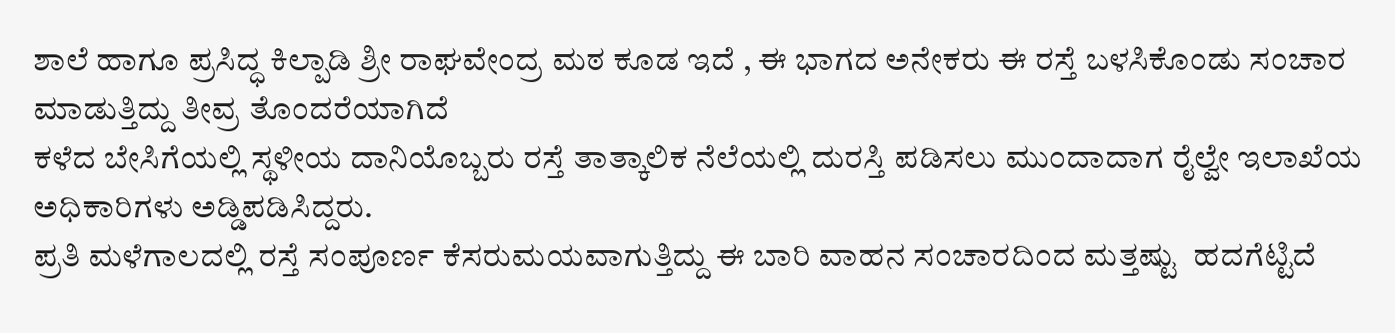ಶಾಲೆ ಹಾಗೂ ಪ್ರಸಿದ್ಧ ಕಿಲ್ಪಾಡಿ ಶ್ರೀ ರಾಘವೇಂದ್ರ ಮಠ ಕೂಡ ಇದೆ , ಈ ಭಾಗದ ಅನೇಕರು ಈ ರಸ್ತೆ ಬಳಸಿಕೊಂಡು ಸಂಚಾರ ಮಾಡುತ್ತಿದ್ದು ತೀವ್ರ ತೊಂದರೆಯಾಗಿದೆ
ಕಳೆದ ಬೇಸಿಗೆಯಲ್ಲಿ ಸ್ಥಳೀಯ ದಾನಿಯೊಬ್ಬರು ರಸ್ತೆ ತಾತ್ಕಾಲಿಕ ನೆಲೆಯಲ್ಲಿ ದುರಸ್ತಿ ಪಡಿಸಲು ಮುಂದಾದಾಗ ರೈಲ್ವೇ ಇಲಾಖೆಯ ಅಧಿಕಾರಿಗಳು ಅಡ್ಡಿಪಡಿಸಿದ್ದರು.
ಪ್ರತಿ ಮಳೆಗಾಲದಲ್ಲಿ ರಸ್ತೆ ಸಂಪೂರ್ಣ ಕೆಸರುಮಯವಾಗುತ್ತಿದ್ದು ಈ ಬಾರಿ ವಾಹನ ಸಂಚಾರದಿಂದ ಮತ್ತಷ್ಟು  ಹದಗೆಟ್ಟಿದೆ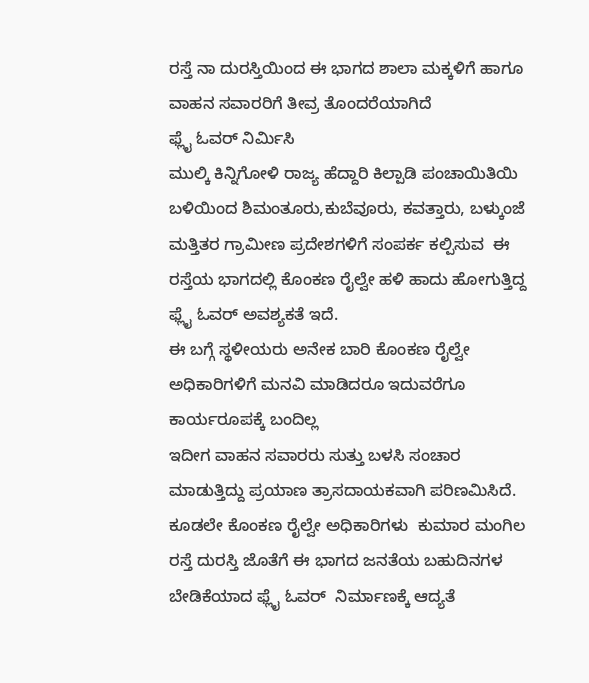ರಸ್ತೆ ನಾ ದುರಸ್ತಿಯಿಂದ ಈ ಭಾಗದ ಶಾಲಾ ಮಕ್ಕಳಿಗೆ ಹಾಗೂ ವಾಹನ ಸವಾರರಿಗೆ ತೀವ್ರ ತೊಂದರೆಯಾಗಿದೆ
ಫ್ಲೈ ಓವರ್ ನಿರ್ಮಿಸಿ
ಮುಲ್ಕಿ ಕಿನ್ನಿಗೋಳಿ ರಾಜ್ಯ ಹೆದ್ದಾರಿ ಕಿಲ್ಪಾಡಿ ಪಂಚಾಯಿತಿಯಿ ಬಳಿಯಿಂದ ಶಿಮಂತೂರು,ಕುಬೆವೂರು, ಕವತ್ತಾರು, ಬಳ್ಕುಂಜೆ  ಮತ್ತಿತರ ಗ್ರಾಮೀಣ ಪ್ರದೇಶಗಳಿಗೆ ಸಂಪರ್ಕ ಕಲ್ಪಿಸುವ  ಈ ರಸ್ತೆಯ ಭಾಗದಲ್ಲಿ ಕೊಂಕಣ ರೈಲ್ವೇ ಹಳಿ ಹಾದು ಹೋಗುತ್ತಿದ್ದ ಫ್ಲೈ ಓವರ್ ಅವಶ್ಯಕತೆ ಇದೆ.
ಈ ಬಗ್ಗೆ ಸ್ಥಳೀಯರು ಅನೇಕ ಬಾರಿ ಕೊಂಕಣ ರೈಲ್ವೇ ಅಧಿಕಾರಿಗಳಿಗೆ ಮನವಿ ಮಾಡಿದರೂ ಇದುವರೆಗೂ ಕಾರ್ಯರೂಪಕ್ಕೆ ಬಂದಿಲ್ಲ
ಇದೀಗ ವಾಹನ ಸವಾರರು ಸುತ್ತು ಬಳಸಿ ಸಂಚಾರ ಮಾಡುತ್ತಿದ್ದು ಪ್ರಯಾಣ ತ್ರಾಸದಾಯಕವಾಗಿ ಪರಿಣಮಿಸಿದೆ.
ಕೂಡಲೇ ಕೊಂಕಣ ರೈಲ್ವೇ ಅಧಿಕಾರಿಗಳು  ಕುಮಾರ ಮಂಗಿಲ ರಸ್ತೆ ದುರಸ್ತಿ ಜೊತೆಗೆ ಈ ಭಾಗದ ಜನತೆಯ ಬಹುದಿನಗಳ ಬೇಡಿಕೆಯಾದ ಫ್ಲೈ ಓವರ್  ನಿರ್ಮಾಣಕ್ಕೆ ಆದ್ಯತೆ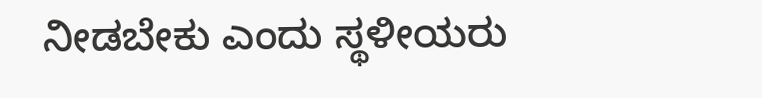ನೀಡಬೇಕು ಎಂದು ಸ್ಥಳೀಯರು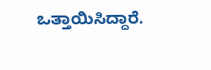ಒತ್ತಾಯಿಸಿದ್ದಾರೆ.